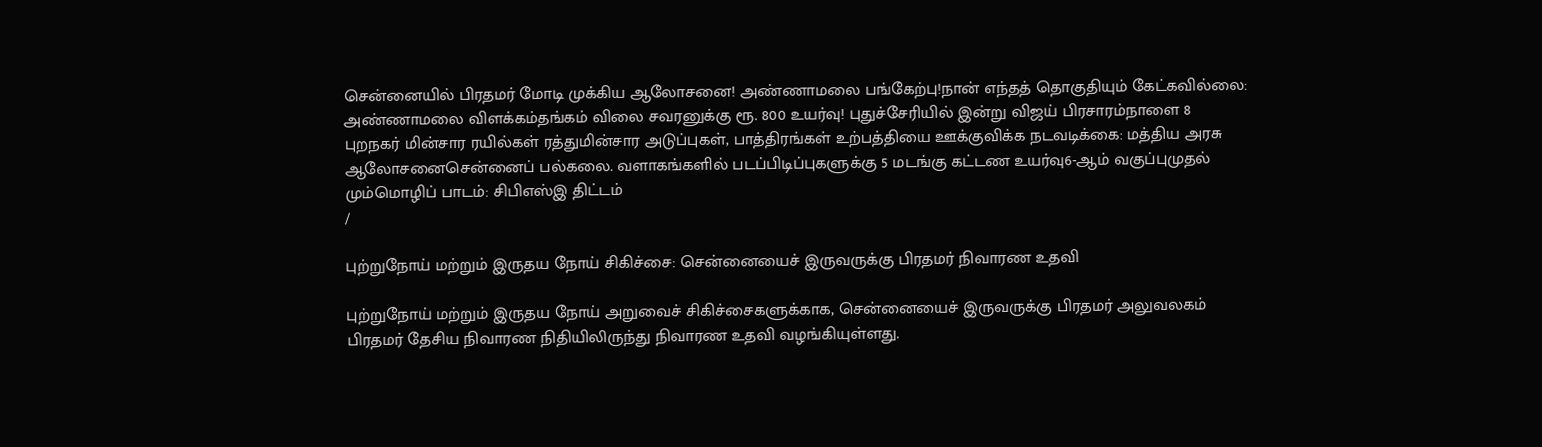சென்னையில் பிரதமர் மோடி முக்கிய ஆலோசனை! அண்ணாமலை பங்கேற்பு!நான் எந்தத் தொகுதியும் கேட்கவில்லை: அண்ணாமலை விளக்கம்தங்கம் விலை சவரனுக்கு ரூ. 800 உயர்வு! புதுச்சேரியில் இன்று விஜய் பிரசாரம்நாளை 8 புறநகர் மின்சார ரயில்கள் ரத்துமின்சார அடுப்புகள், பாத்திரங்கள் உற்பத்தியை ஊக்குவிக்க நடவடிக்கை: மத்திய அரசு ஆலோசனைசென்னைப் பல்கலை. வளாகங்களில் படப்பிடிப்புகளுக்கு 5 மடங்கு கட்டண உயர்வு6-ஆம் வகுப்புமுதல் மும்மொழிப் பாடம்: சிபிஎஸ்இ திட்டம்
/

புற்றுநோய் மற்றும் இருதய நோய் சிகிச்சை: சென்னையைச் இருவருக்கு பிரதமர் நிவாரண உதவி

புற்றுநோய் மற்றும் இருதய நோய் அறுவைச் சிகிச்சைகளுக்காக, சென்னையைச் இருவருக்கு பிரதமர் அலுவலகம் பிரதமர் தேசிய நிவாரண நிதியிலிருந்து நிவாரண உதவி வழங்கியுள்ளது.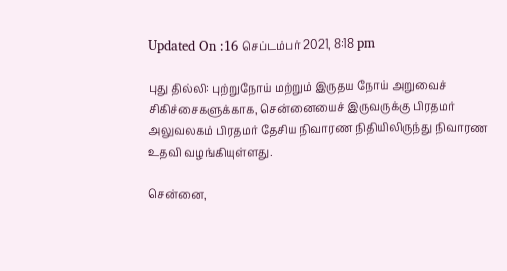Updated On :16 செப்டம்பர் 2021, 8:18 pm

புது தில்லி: புற்றுநோய் மற்றும் இருதய நோய் அறுவைச் சிகிச்சைகளுக்காக, சென்னையைச் இருவருக்கு பிரதமர் அலுவலகம் பிரதமர் தேசிய நிவாரண நிதியிலிருந்து நிவாரண உதவி வழங்கியுள்ளது.

சென்னை,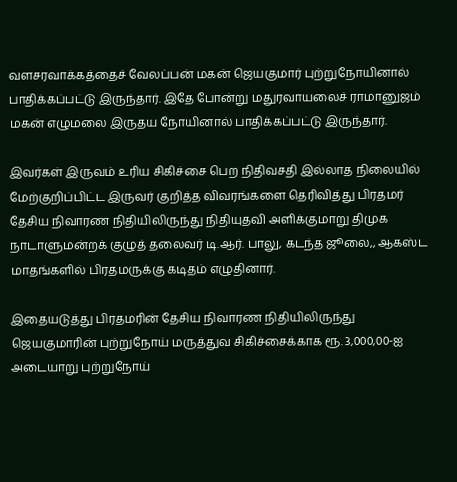வளசரவாக்கத்தைச் வேலப்பன் மகன் ஜெயகுமார் புற்றுநோயினால் பாதிக்கப்பட்டு இருந்தார். இதே போன்று மதுரவாயலைச் ராமானுஜம் மகன் எழுமலை இருதய நோயினால் பாதிக்கப்பட்டு இருந்தார்.

இவர்கள் இருவம் உரிய சிகிச்சை பெற நிதிவசதி இல்லாத நிலையில் மேற்குறிப்பிட்ட இருவர் குறித்த விவரங்களை தெரிவித்து பிரதமர் தேசிய நிவாரண நிதியிலிருந்து நிதியுதவி அளிக்குமாறு திமுக நாடாளுமன்றக் குழுத் தலைவர் டி.ஆர். பாலு, கடந்த ஜூலை,, ஆகஸ்ட மாதங்களில் பிரதமருக்கு கடிதம் எழுதினார்.

இதையடுத்து பிரதமரின் தேசிய நிவாரண நிதியிலிருந்து ஜெயகுமாரின் புற்றுநோய் மருத்துவ சிகிச்சைக்காக ரூ. 3,000,00-ஐ அடையாறு புற்றுநோய்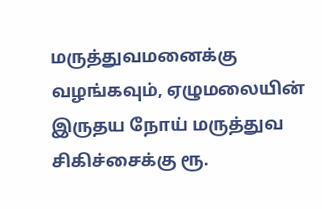மருத்துவமனைக்கு வழங்கவும், ஏழுமலையின் இருதய நோய் மருத்துவ சிகிச்சைக்கு ரூ.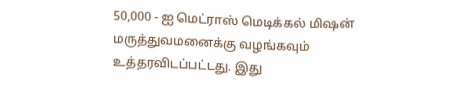50,000 - ஐ மெட்ராஸ் மெடிக்கல் மிஷன் மருத்துவமனைக்கு வழங்கவும் உத்தரவிடப்பட்டது. இது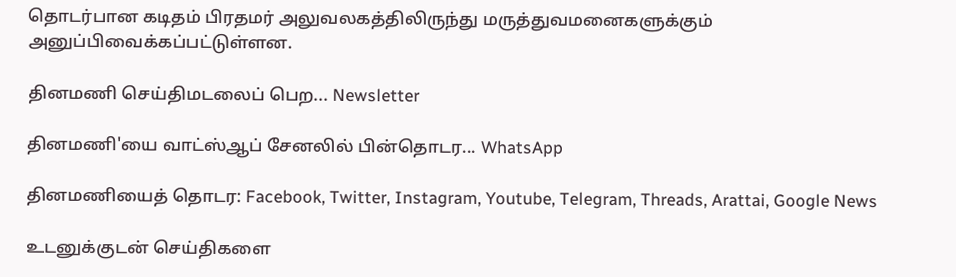தொடர்பான கடிதம் பிரதமர் அலுவலகத்திலிருந்து மருத்துவமனைகளுக்கும் அனுப்பிவைக்கப்பட்டுள்ளன.

தினமணி செய்திமடலைப் பெற... Newsletter

தினமணி'யை வாட்ஸ்ஆப் சேனலில் பின்தொடர... WhatsApp

தினமணியைத் தொடர: Facebook, Twitter, Instagram, Youtube, Telegram, Threads, Arattai, Google News

உடனுக்குடன் செய்திகளை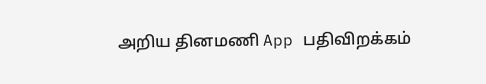அறிய தினமணி App பதிவிறக்கம்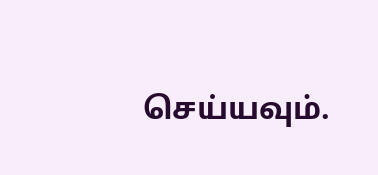செய்யவும்.